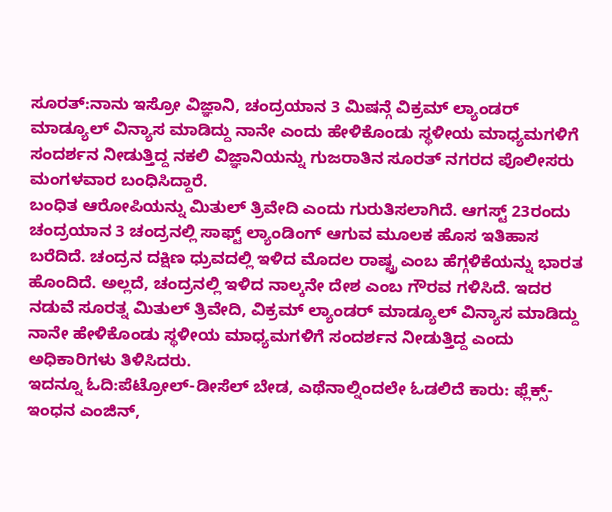ಸೂರತ್:ನಾನು ಇಸ್ರೋ ವಿಜ್ಞಾನಿ, ಚಂದ್ರಯಾನ 3 ಮಿಷನ್ಗೆ ವಿಕ್ರಮ್ ಲ್ಯಾಂಡರ್ ಮಾಡ್ಯೂಲ್ ವಿನ್ಯಾಸ ಮಾಡಿದ್ದು ನಾನೇ ಎಂದು ಹೇಳಿಕೊಂಡು ಸ್ಥಳೀಯ ಮಾಧ್ಯಮಗಳಿಗೆ ಸಂದರ್ಶನ ನೀಡುತ್ತಿದ್ದ ನಕಲಿ ವಿಜ್ಞಾನಿಯನ್ನು ಗುಜರಾತಿನ ಸೂರತ್ ನಗರದ ಪೊಲೀಸರು ಮಂಗಳವಾರ ಬಂಧಿಸಿದ್ದಾರೆ.
ಬಂಧಿತ ಆರೋಪಿಯನ್ನು ಮಿತುಲ್ ತ್ರಿವೇದಿ ಎಂದು ಗುರುತಿಸಲಾಗಿದೆ. ಆಗಸ್ಟ್ 23ರಂದು ಚಂದ್ರಯಾನ 3 ಚಂದ್ರನಲ್ಲಿ ಸಾಫ್ಟ್ ಲ್ಯಾಂಡಿಂಗ್ ಆಗುವ ಮೂಲಕ ಹೊಸ ಇತಿಹಾಸ ಬರೆದಿದೆ. ಚಂದ್ರನ ದಕ್ಷಿಣ ಧ್ರುವದಲ್ಲಿ ಇಳಿದ ಮೊದಲ ರಾಷ್ಟ್ರ ಎಂಬ ಹೆಗ್ಗಳಿಕೆಯನ್ನು ಭಾರತ ಹೊಂದಿದೆ. ಅಲ್ಲದೆ, ಚಂದ್ರನಲ್ಲಿ ಇಳಿದ ನಾಲ್ಕನೇ ದೇಶ ಎಂಬ ಗೌರವ ಗಳಿಸಿದೆ. ಇದರ ನಡುವೆ ಸೂರತ್ನ ಮಿತುಲ್ ತ್ರಿವೇದಿ, ವಿಕ್ರಮ್ ಲ್ಯಾಂಡರ್ ಮಾಡ್ಯೂಲ್ ವಿನ್ಯಾಸ ಮಾಡಿದ್ದು ನಾನೇ ಹೇಳಿಕೊಂಡು ಸ್ಥಳೀಯ ಮಾಧ್ಯಮಗಳಿಗೆ ಸಂದರ್ಶನ ನೀಡುತ್ತಿದ್ದ ಎಂದು ಅಧಿಕಾರಿಗಳು ತಿಳಿಸಿದರು.
ಇದನ್ನೂ ಓದಿ:ಪೆಟ್ರೋಲ್-ಡೀಸೆಲ್ ಬೇಡ, ಎಥೆನಾಲ್ನಿಂದಲೇ ಓಡಲಿದೆ ಕಾರು: ಫ್ಲೆಕ್ಸ್-ಇಂಧನ ಎಂಜಿನ್,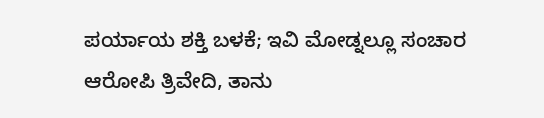ಪರ್ಯಾಯ ಶಕ್ತಿ ಬಳಕೆ; ಇವಿ ಮೋಡ್ನಲ್ಲೂ ಸಂಚಾರ
ಆರೋಪಿ ತ್ರಿವೇದಿ, ತಾನು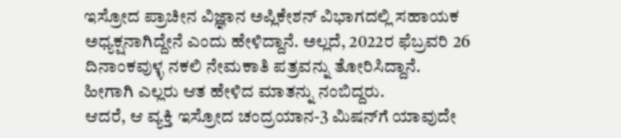ಇಸ್ರೋದ ಪ್ರಾಚೀನ ವಿಜ್ಞಾನ ಅಪ್ಲಿಕೇಶನ್ ವಿಭಾಗದಲ್ಲಿ ಸಹಾಯಕ ಅಧ್ಯಕ್ಷನಾಗಿದ್ದೇನೆ ಎಂದು ಹೇಳಿದ್ದಾನೆ. ಅಲ್ಲದೆ, 2022ರ ಫೆಬ್ರವರಿ 26 ದಿನಾಂಕವುಳ್ಳ ನಕಲಿ ನೇಮಕಾತಿ ಪತ್ರವನ್ನು ತೋರಿಸಿದ್ದಾನೆ. ಹೀಗಾಗಿ ಎಲ್ಲರು ಆತ ಹೇಳಿದ ಮಾತನ್ನು ನಂಬಿದ್ದರು.
ಆದರೆ, ಆ ವ್ಯಕ್ತಿ ಇಸ್ರೋದ ಚಂದ್ರಯಾನ-3 ಮಿಷನ್‌ಗೆ ಯಾವುದೇ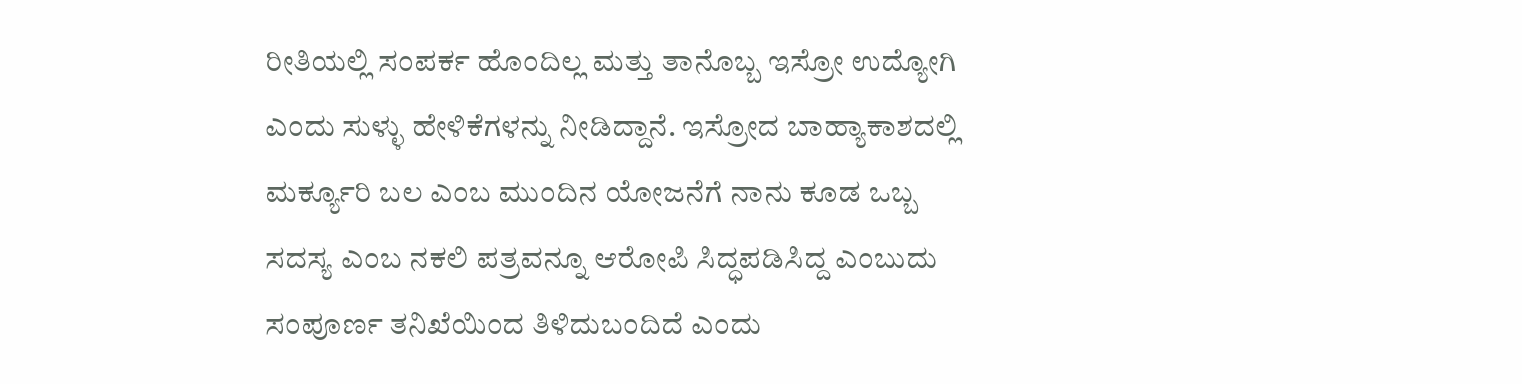ರೀತಿಯಲ್ಲಿ ಸಂಪರ್ಕ ಹೊಂದಿಲ್ಲ ಮತ್ತು ತಾನೊಬ್ಬ ಇಸ್ರೋ ಉದ್ಯೋಗಿ ಎಂದು ಸುಳ್ಳು ಹೇಳಿಕೆಗಳನ್ನು ನೀಡಿದ್ದಾನೆ. ಇಸ್ರೋದ ಬಾಹ್ಯಾಕಾಶದಲ್ಲಿ ಮರ್ಕ್ಯೂರಿ ಬಲ ಎಂಬ ಮುಂದಿನ ಯೋಜನೆಗೆ ನಾನು ಕೂಡ ಒಬ್ಬ ಸದಸ್ಯ ಎಂಬ ನಕಲಿ ಪತ್ರವನ್ನೂ ಆರೋಪಿ ಸಿದ್ಧಪಡಿಸಿದ್ದ ಎಂಬುದು ಸಂಪೂರ್ಣ ತನಿಖೆಯಿಂದ ತಿಳಿದುಬಂದಿದೆ ಎಂದು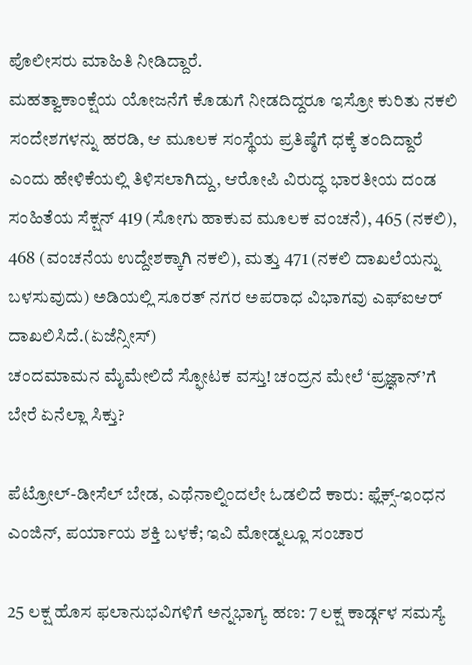ಪೊಲೀಸರು ಮಾಹಿತಿ ನೀಡಿದ್ದಾರೆ.
ಮಹತ್ವಾಕಾಂಕ್ಷೆಯ ಯೋಜನೆಗೆ ಕೊಡುಗೆ ನೀಡದಿದ್ದರೂ ಇಸ್ರೋ ಕುರಿತು ನಕಲಿ ಸಂದೇಶಗಳನ್ನು ಹರಡಿ, ಆ ಮೂಲಕ ಸಂಸ್ಥೆಯ ಪ್ರತಿಷ್ಠೆಗೆ ಧಕ್ಕೆ ತಂದಿದ್ದಾರೆ ಎಂದು ಹೇಳಿಕೆಯಲ್ಲಿ ತಿಳಿಸಲಾಗಿದ್ದು, ಆರೋಪಿ ವಿರುದ್ಧ ಭಾರತೀಯ ದಂಡ ಸಂಹಿತೆಯ ಸೆಕ್ಷನ್ 419 (ಸೋಗು ಹಾಕುವ ಮೂಲಕ ವಂಚನೆ), 465 (ನಕಲಿ), 468 (ವಂಚನೆಯ ಉದ್ದೇಶಕ್ಕಾಗಿ ನಕಲಿ), ಮತ್ತು 471 (ನಕಲಿ ದಾಖಲೆಯನ್ನು ಬಳಸುವುದು) ಅಡಿಯಲ್ಲಿ ಸೂರತ್ ನಗರ ಅಪರಾಧ ವಿಭಾಗವು ಎಫ್‌ಐಆರ್ ದಾಖಲಿಸಿದೆ.(ಏಜೆನ್ಸೀಸ್)
ಚಂದಮಾಮನ ಮೈಮೇಲಿದೆ ಸ್ಫೋಟಕ ವಸ್ತು! ಚಂದ್ರನ ಮೇಲೆ ‘ಪ್ರಜ್ಞಾನ್‍’ಗೆ ಬೇರೆ ಏನೆಲ್ಲಾ ಸಿಕ್ತು?

ಪೆಟ್ರೋಲ್-ಡೀಸೆಲ್ ಬೇಡ, ಎಥೆನಾಲ್ನಿಂದಲೇ ಓಡಲಿದೆ ಕಾರು: ಫ್ಲೆಕ್ಸ್-ಇಂಧನ ಎಂಜಿನ್, ಪರ್ಯಾಯ ಶಕ್ತಿ ಬಳಕೆ; ಇವಿ ಮೋಡ್ನಲ್ಲೂ ಸಂಚಾರ

25 ಲಕ್ಷ ಹೊಸ ಫಲಾನುಭವಿಗಳಿಗೆ ಅನ್ನಭಾಗ್ಯ ಹಣ: 7 ಲಕ್ಷ ಕಾರ್ಡ್ಗಳ ಸಮಸ್ಯೆ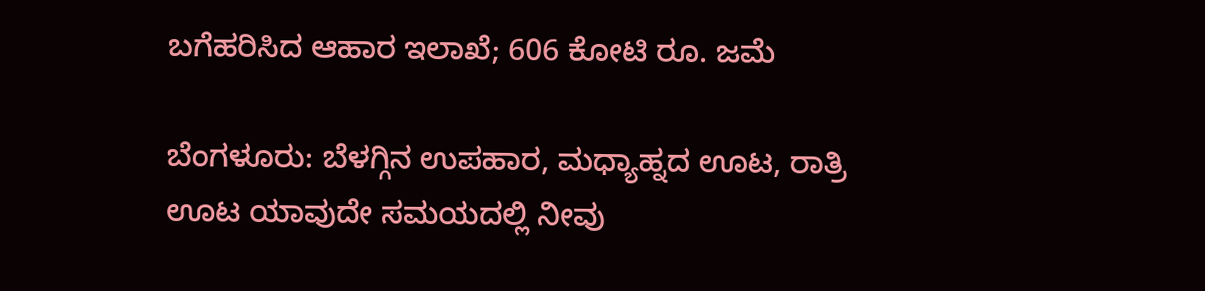ಬಗೆಹರಿಸಿದ ಆಹಾರ ಇಲಾಖೆ; 606 ಕೋಟಿ ರೂ. ಜಮೆ

ಬೆಂಗಳೂರು: ಬೆಳಗ್ಗಿನ ಉಪಹಾರ, ಮಧ್ಯಾಹ್ನದ ಊಟ, ರಾತ್ರಿ ಊಟ ಯಾವುದೇ ಸಮಯದಲ್ಲಿ ನೀವು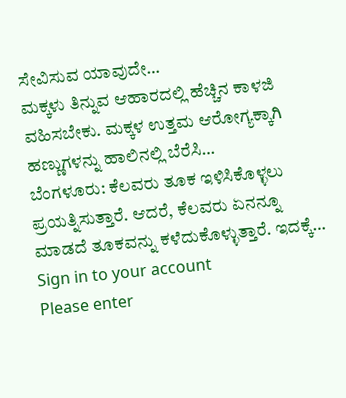ಸೇವಿಸುವ ಯಾವುದೇ…
ಮಕ್ಕಳು ತಿನ್ನುವ ಆಹಾರದಲ್ಲಿ ಹೆಚ್ಚಿನ ಕಾಳಜಿ ವಹಿಸಬೇಕು. ಮಕ್ಕಳ ಉತ್ತಮ ಆರೋಗ್ಯಕ್ಕಾಗಿ ಹಣ್ಣುಗಳನ್ನು ಹಾಲಿನಲ್ಲಿ ಬೆರೆಸಿ…
ಬೆಂಗಳೂರು: ಕೆಲವರು ತೂಕ ಇಳಿಸಿಕೊಳ್ಳಲು ಪ್ರಯತ್ನಿಸುತ್ತಾರೆ. ಆದರೆ, ಕೆಲವರು ಏನನ್ನೂ ಮಾಡದೆ ತೂಕವನ್ನು ಕಳೆದುಕೊಳ್ಳುತ್ತಾರೆ. ಇದಕ್ಕೆ…
Sign in to your account
Please enter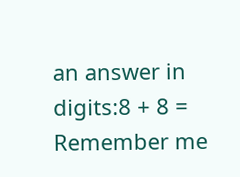an answer in digits:8 + 8 =
Remember me